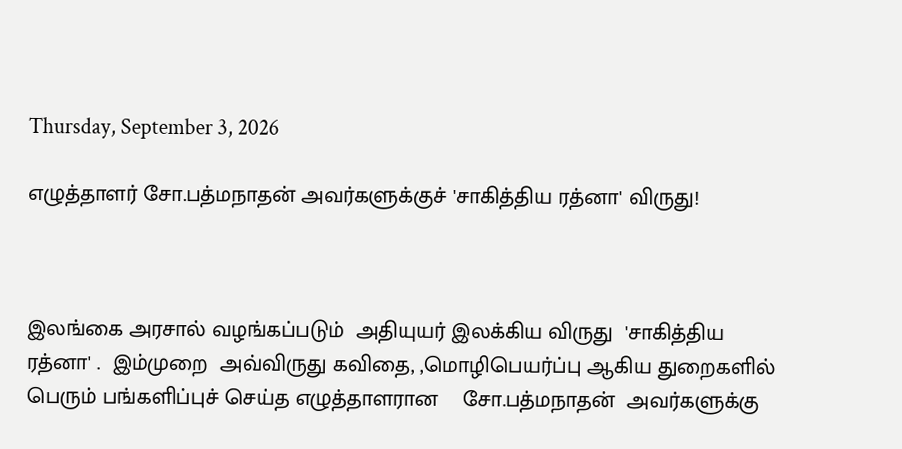Thursday, September 3, 2026

எழுத்தாளர் சோ.பத்மநாதன் அவர்களுக்குச் 'சாகித்திய ரத்னா' விருது!



இலங்கை அரசால் வழங்கப்படும்  அதியுயர் இலக்கிய விருது  'சாகித்திய ரத்னா' .  இம்முறை  அவ்விருது கவிதை, ,மொழிபெயர்ப்பு ஆகிய துறைகளில் பெரும் பங்களிப்புச் செய்த எழுத்தாளரான    சோ.பத்மநாதன்  அவர்களுக்கு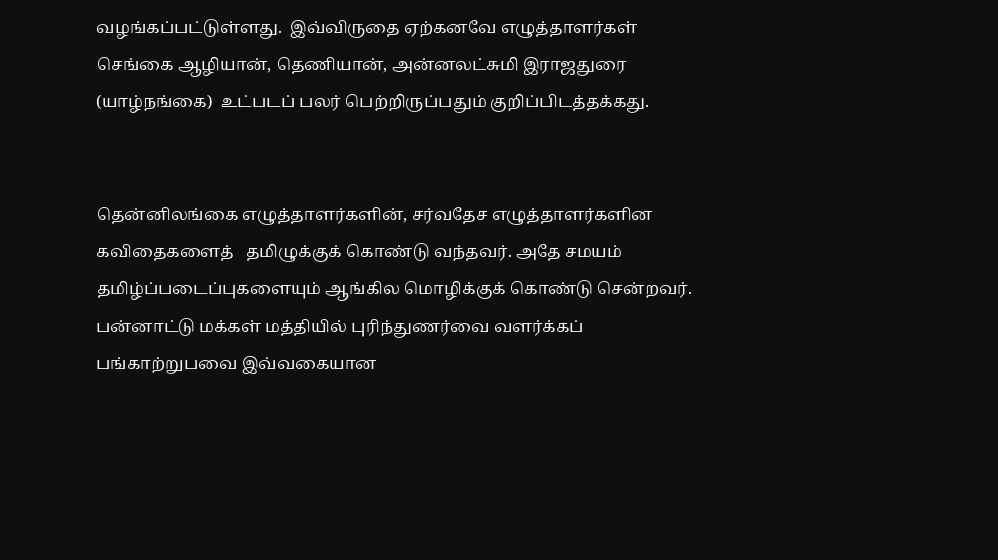வழங்கப்பட்டுள்ளது.  இவ்விருதை ஏற்கனவே எழுத்தாளர்கள் செங்கை ஆழியான், தெணியான், அன்னலட்சுமி இராஜதுரை (யாழ்நங்கை)  உட்படப் பலர் பெற்றிருப்பதும் குறிப்பிடத்தக்கது.


தென்னிலங்கை எழுத்தாளர்களின், சர்வதேச எழுத்தாளர்களின கவிதைகளைத்   தமிழுக்குக் கொண்டு வந்தவர். அதே சமயம் தமிழ்ப்படைப்புகளையும் ஆங்கில மொழிக்குக் கொண்டு சென்றவர். பன்னாட்டு மக்கள் மத்தியில் புரிந்துணர்வை வளர்க்கப் பங்காற்றுபவை இவ்வகையான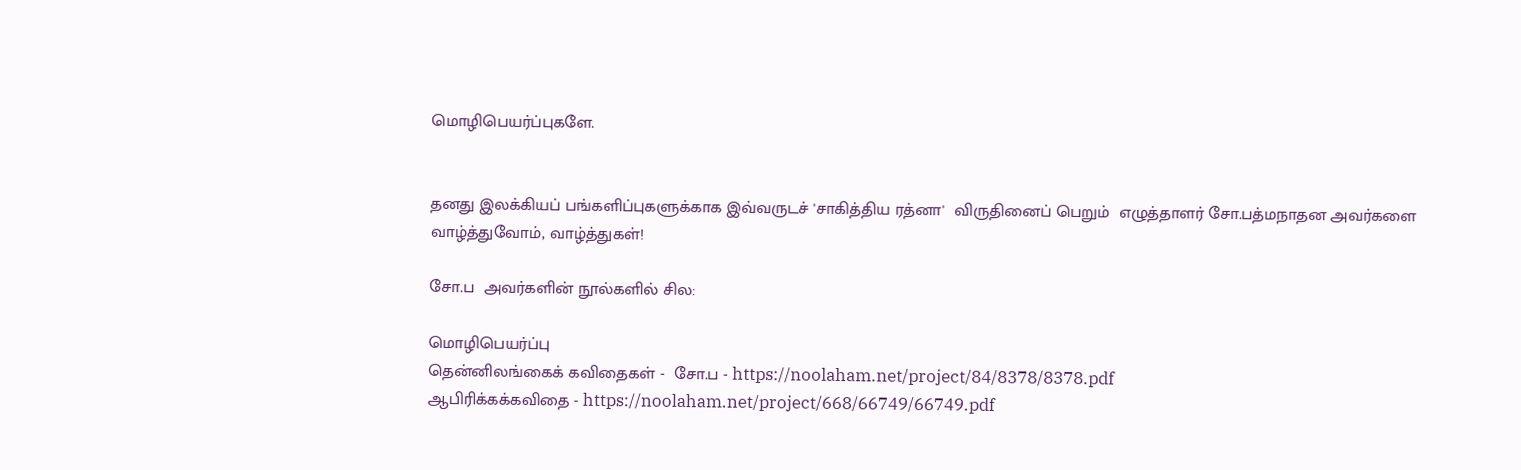மொழிபெயர்ப்புகளே.


தனது இலக்கியப் பங்களிப்புகளுக்காக இவ்வருடச் 'சாகித்திய ரத்னா'  விருதினைப் பெறும்  எழுத்தாளர் சோ.பத்மநாதன அவர்களை வாழ்த்துவோம், வாழ்த்துகள்!

சோ.ப  அவர்களின் நூல்களில் சில:

மொழிபெயர்ப்பு
தென்னிலங்கைக் கவிதைகள் -  சோ.ப - https://noolaham.net/project/84/8378/8378.pdf
ஆபிரிக்கக்கவிதை - https://noolaham.net/project/668/66749/66749.pdf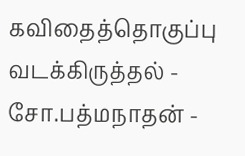கவிதைத்தொகுப்பு
வடக்கிருத்தல் - சோ.பத்மநாதன் -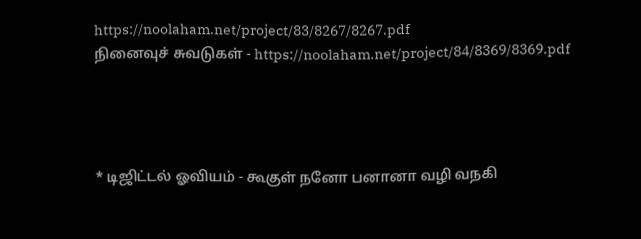https://noolaham.net/project/83/8267/8267.pdf
நினைவுச் சுவடுகள் - https://noolaham.net/project/84/8369/8369.pdf




* டிஜிட்டல் ஓவியம் - கூகுள் நனோ பனானா வழி வநகி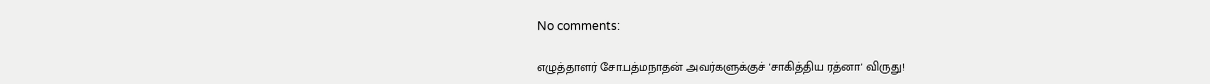No comments:

எழுத்தாளர் சோ.பத்மநாதன் அவர்களுக்குச் 'சாகித்திய ரத்னா' விருது!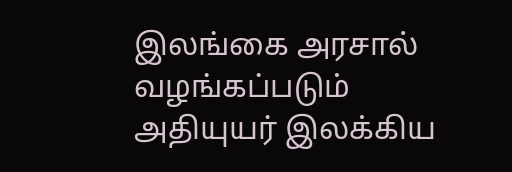இலங்கை அரசால் வழங்கப்படும்  அதியுயர் இலக்கிய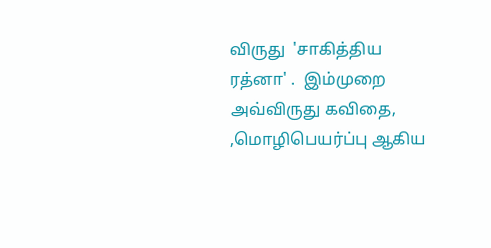விருது  'சாகித்திய ரத்னா' .  இம்முறை  அவ்விருது கவிதை, ,மொழிபெயர்ப்பு ஆகிய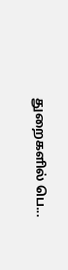துறைகளில் பெ...